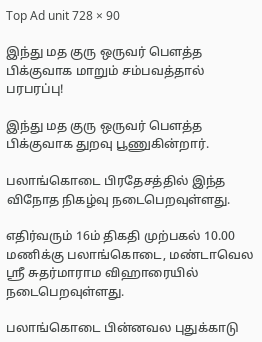Top Ad unit 728 × 90

இந்து மத குரு ஒருவர் பௌத்த பிக்குவாக மாறும் சம்பவத்தால் பரபரப்பு!

இந்து மத குரு ஒருவர் பௌத்த பிக்குவாக துறவு பூணுகின்றார்.

பலாங்கொடை பிரதேசத்தில் இந்த விநோத நிகழ்வு நடைபெறவுள்ளது.

எதிர்வரும் 16ம் திகதி முற்பகல் 10.00 மணிக்கு பலாங்கொடை, மண்டாவெல ஸ்ரீ சுதர்மாராம விஹாரையில் நடைபெறவுள்ளது.

பலாங்கொடை பின்னவல புதுக்காடு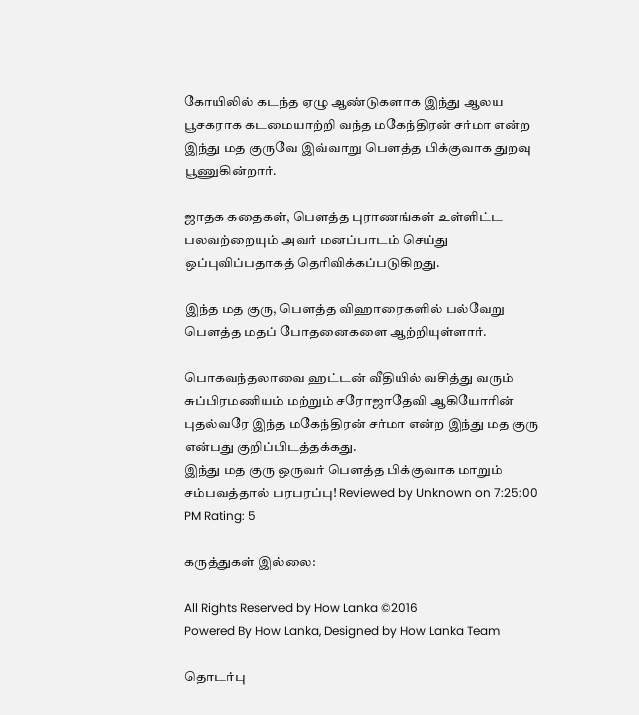கோயிலில் கடந்த ஏழு ஆண்டுகளாக இந்து ஆலய பூசகராக கடமையாற்றி வந்த மகேந்திரன் சர்மா என்ற இந்து மத குருவே இவ்வாறு பௌத்த பிக்குவாக துறவு பூணுகின்றார்.

ஜாதக கதைகள், பௌத்த புராணங்கள் உள்ளிட்ட பலவற்றையும் அவர் மனப்பாடம் செய்து ஒப்புவிப்பதாகத் தெரிவிக்கப்படுகிறது.

இந்த மத குரு, பௌத்த விஹாரைகளில் பல்வேறு பௌத்த மதப் போதனைகளை ஆற்றியுள்ளார்.

பொகவந்தலாவை ஹட்டன் வீதியில் வசித்து வரும் சுப்பிரமணியம் மற்றும் சரோஜாதேவி ஆகியோரின் புதல்வரே இந்த மகேந்திரன் சர்மா என்ற இந்து மத குரு என்பது குறிப்பிடத்தக்கது.
இந்து மத குரு ஒருவர் பௌத்த பிக்குவாக மாறும் சம்பவத்தால் பரபரப்பு! Reviewed by Unknown on 7:25:00 PM Rating: 5

கருத்துகள் இல்லை:

All Rights Reserved by How Lanka ©2016
Powered By How Lanka, Designed by How Lanka Team

தொடர்பு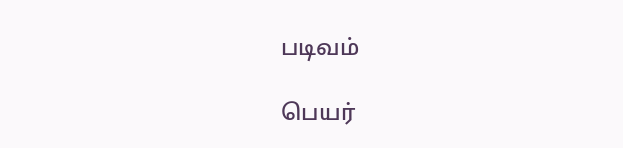படிவம்

பெயர்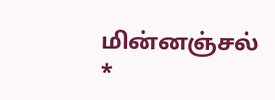மின்னஞ்சல் *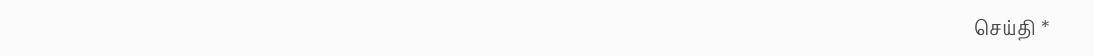செய்தி *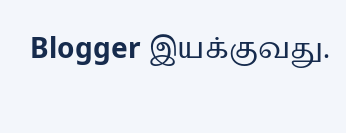Blogger இயக்குவது.